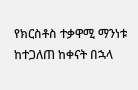የክርስቶስ ተቃዋሚ ማንነቱ ከተጋለጠ ከቀናት በኋላ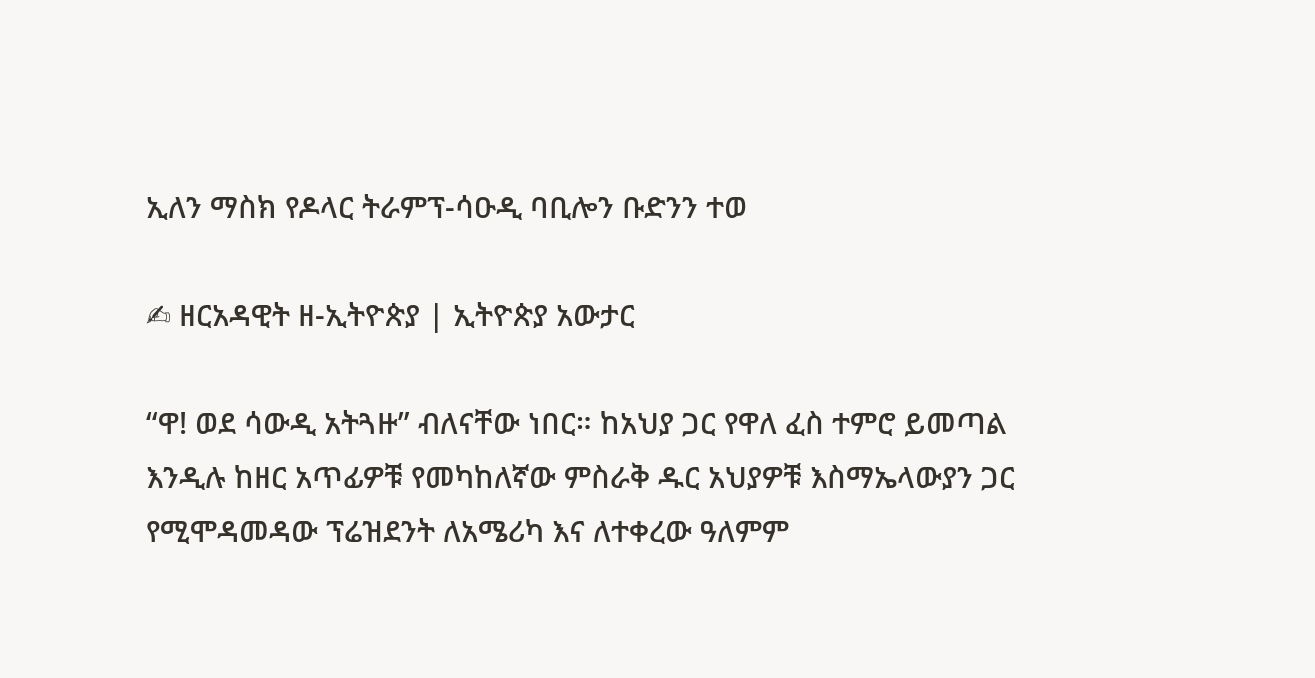ኢለን ማስክ የዶላር ትራምፕ-ሳዑዲ ባቢሎን ቡድንን ተወ

✍ ዘርአዳዊት ዘ-ኢትዮጵያ | ኢትዮጵያ አውታር

“ዋ! ወደ ሳውዲ አትጓዙ” ብለናቸው ነበር። ከአህያ ጋር የዋለ ፈስ ተምሮ ይመጣል እንዲሉ ከዘር አጥፊዎቹ የመካከለኛው ምስራቅ ዱር አህያዎቹ እስማኤላውያን ጋር የሚሞዳመዳው ፕሬዝደንት ለአሜሪካ እና ለተቀረው ዓለምም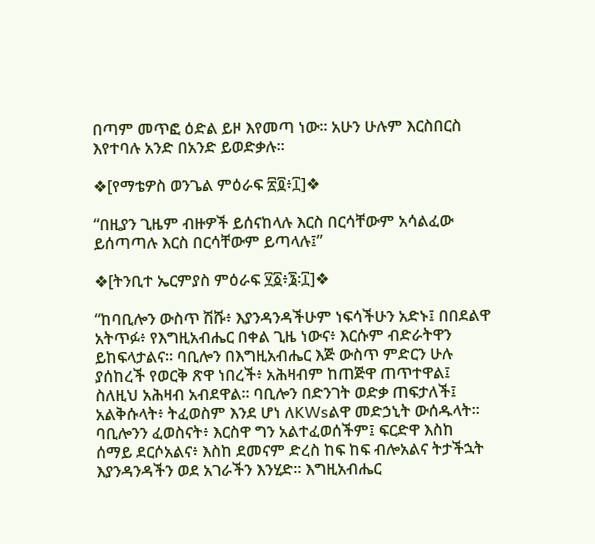በጣም መጥፎ ዕድል ይዞ እየመጣ ነው። አሁን ሁሉም እርስበርስ እየተባሉ አንድ በአንድ ይወድቃሉ።

❖[የማቴዎስ ወንጌል ምዕራፍ ፳፬፥፲]❖

“በዚያን ጊዜም ብዙዎች ይሰናከላሉ እርስ በርሳቸውም አሳልፈው ይሰጣጣሉ እርስ በርሳቸውም ይጣላሉ፤”

❖[ትንቢተ ኤርምያስ ምዕራፍ ፶፩፥፮፡፲]❖

“ከባቢሎን ውስጥ ሽሹ፥ እያንዳንዳችሁም ነፍሳችሁን አድኑ፤ በበደልዋ አትጥፉ፥ የእግዚአብሔር በቀል ጊዜ ነውና፥ እርሱም ብድራትዋን ይከፍላታልና። ባቢሎን በእግዚአብሔር እጅ ውስጥ ምድርን ሁሉ ያሰከረች የወርቅ ጽዋ ነበረች፥ አሕዛብም ከጠጅዋ ጠጥተዋል፤ ስለዚህ አሕዛብ አብደዋል። ባቢሎን በድንገት ወድቃ ጠፍታለች፤ አልቅሱላት፥ ትፈወስም እንደ ሆነ ለKWsልዋ መድኃኒት ውሰዱላት። ባቢሎንን ፈወስናት፥ እርስዋ ግን አልተፈወሰችም፤ ፍርድዋ እስከ ሰማይ ደርሶአልና፥ እስከ ደመናም ድረስ ከፍ ከፍ ብሎአልና ትታችኋት እያንዳንዳችን ወደ አገራችን እንሂድ። እግዚአብሔር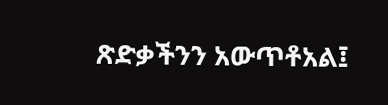ጽድቃችንን አውጥቶአል፤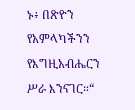ኑ፥ በጽዮን የአምላካችንን የእግዚአብሔርን ሥራ እንናገር።“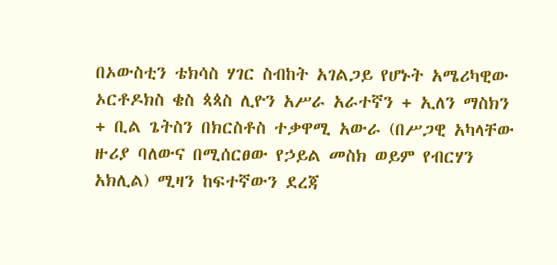በኦውስቲን ቴክሳስ ሃገር ስብከት አገልጋይ የሆኑት አሜሪካዊው ኦርቶዶክስ ቄስ ጳጳስ ሊዮን አሥራ አራተኛን + ኢለን ማስክን + ቢል ጌትስን በክርስቶስ ተቃዋሚ አውራ (በሥጋዊ አካላቸው ዙሪያ ባለውና በሚሰርፀው የኃይል መስክ ወይም የብርሃን አክሊል) ሚዛን ከፍተኛውን ደረጃ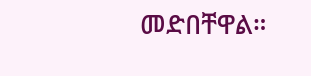መድበቸዋል።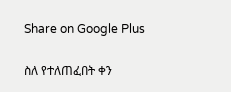Share on Google Plus

ስለ የተለጠፈበት ቀን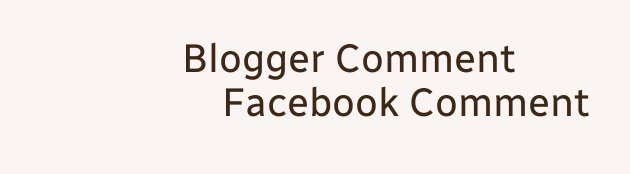Blogger Comment
    Facebook Comment